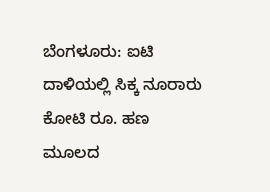ಬೆಂಗಳೂರು: ಐಟಿ ದಾಳಿಯಲ್ಲಿ ಸಿಕ್ಕ ನೂರಾರು ಕೋಟಿ ರೂ. ಹಣ ಮೂಲದ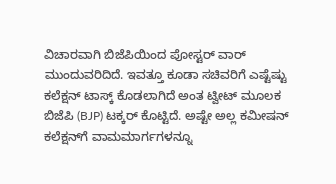ವಿಚಾರವಾಗಿ ಬಿಜೆಪಿಯಿಂದ ಪೋಸ್ಟರ್ ವಾರ್ ಮುಂದುವರಿದಿದೆ. ಇವತ್ತೂ ಕೂಡಾ ಸಚಿವರಿಗೆ ಎಷ್ಟೆಷ್ಟು ಕಲೆಕ್ಷನ್ ಟಾಸ್ಕ್ ಕೊಡಲಾಗಿದೆ ಅಂತ ಟ್ವೀಟ್ ಮೂಲಕ ಬಿಜೆಪಿ (BJP) ಟಕ್ಕರ್ ಕೊಟ್ಟಿದೆ. ಅಷ್ಟೇ ಅಲ್ಲ ಕಮೀಷನ್ ಕಲೆಕ್ಷನ್‍ಗೆ ವಾಮಮಾರ್ಗಗಳನ್ನೂ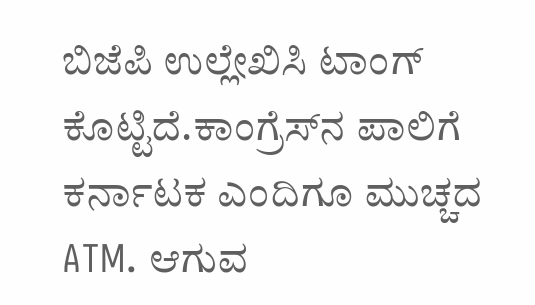ಬಿಜೆಪಿ ಉಲ್ಲೇಖಿಸಿ ಟಾಂಗ್ ಕೊಟ್ಟಿದೆ.ಕಾಂಗ್ರೆಸ್‌ನ ಪಾಲಿಗೆ ಕರ್ನಾಟಕ ಎಂದಿಗೂ ಮುಚ್ಚದ ATM. ಆಗುವ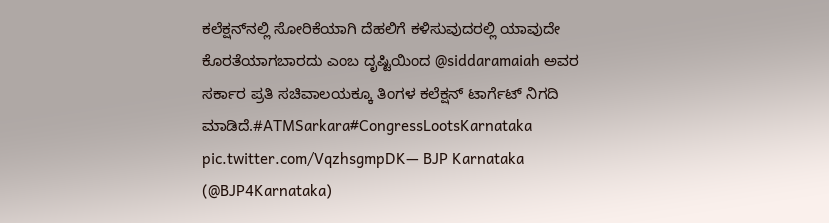ಕಲೆಕ್ಷನ್‌ನಲ್ಲಿ ಸೋರಿಕೆಯಾಗಿ ದೆಹಲಿಗೆ ಕಳಿಸುವುದರಲ್ಲಿ ಯಾವುದೇ ಕೊರತೆಯಾಗಬಾರದು ಎಂಬ ದೃಷ್ಟಿಯಿಂದ @siddaramaiah ಅವರ ಸರ್ಕಾರ ಪ್ರತಿ ಸಚಿವಾಲಯಕ್ಕೂ ತಿಂಗಳ ಕಲೆಕ್ಷನ್‌ ಟಾರ್ಗೆಟ್‌ ನಿಗದಿ ಮಾಡಿದೆ.#ATMSarkara#CongressLootsKarnataka pic.twitter.com/VqzhsgmpDK— BJP Karnataka (@BJP4Karnataka)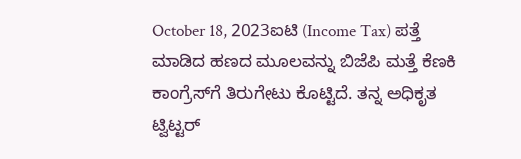October 18, 2023ಐಟಿ (Income Tax) ಪತ್ತೆ ಮಾಡಿದ ಹಣದ ಮೂಲವನ್ನು ಬಿಜೆಪಿ ಮತ್ತೆ ಕೆಣಕಿ ಕಾಂಗ್ರೆಸ್‍ಗೆ ತಿರುಗೇಟು ಕೊಟ್ಟಿದೆ. ತನ್ನ ಅಧಿಕೃತ ಟ್ವಿಟ್ಟರ್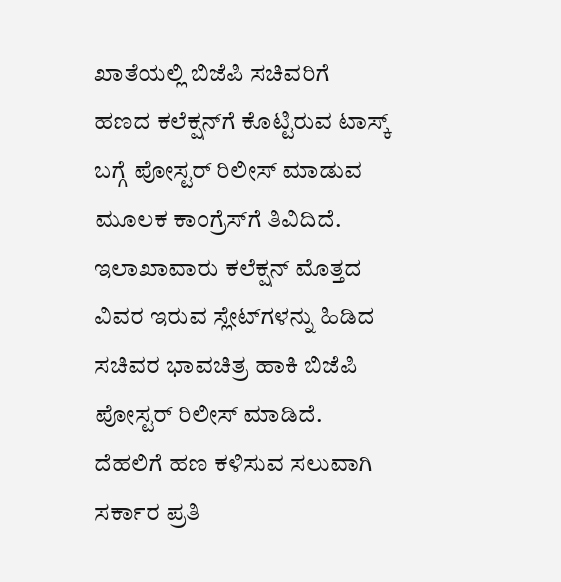ಖಾತೆಯಲ್ಲಿ ಬಿಜೆಪಿ ಸಚಿವರಿಗೆ ಹಣದ ಕಲೆಕ್ಷನ್‍ಗೆ ಕೊಟ್ಟಿರುವ ಟಾಸ್ಕ್ ಬಗ್ಗೆ ಪೋಸ್ಟರ್ ರಿಲೀಸ್ ಮಾಡುವ ಮೂಲಕ ಕಾಂಗ್ರೆಸ್‍ಗೆ ತಿವಿದಿದೆ. ಇಲಾಖಾವಾರು ಕಲೆಕ್ಷನ್ ಮೊತ್ತದ ವಿವರ ಇರುವ ಸ್ಲೇಟ್‍ಗಳನ್ನು ಹಿಡಿದ ಸಚಿವರ ಭಾವಚಿತ್ರ ಹಾಕಿ ಬಿಜೆಪಿ ಪೋಸ್ಟರ್ ರಿಲೀಸ್ ಮಾಡಿದೆ. ದೆಹಲಿಗೆ ಹಣ ಕಳಿಸುವ ಸಲುವಾಗಿ ಸರ್ಕಾರ ಪ್ರತಿ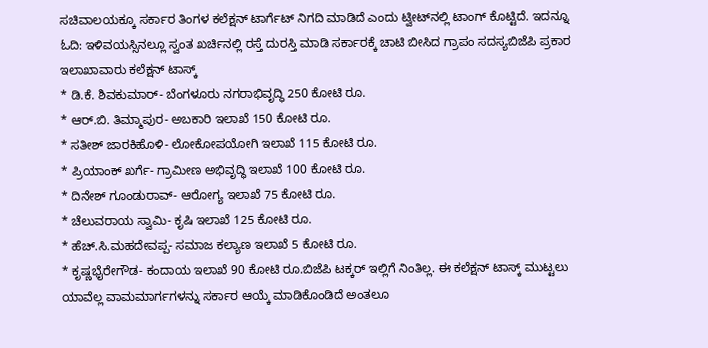ಸಚಿವಾಲಯಕ್ಕೂ ಸರ್ಕಾರ ತಿಂಗಳ ಕಲೆಕ್ಷನ್ ಟಾರ್ಗೆಟ್ ನಿಗದಿ ಮಾಡಿದೆ ಎಂದು ಟ್ವೀಟ್‍ನಲ್ಲಿ ಟಾಂಗ್ ಕೊಟ್ಟಿದೆ. ಇದನ್ನೂ ಓದಿ: ಇಳಿವಯಸ್ಸಿನಲ್ಲೂ ಸ್ವಂತ ಖರ್ಚಿನಲ್ಲಿ ರಸ್ತೆ ದುರಸ್ತಿ ಮಾಡಿ ಸರ್ಕಾರಕ್ಕೆ ಚಾಟಿ ಬೀಸಿದ ಗ್ರಾಪಂ ಸದಸ್ಯಬಿಜೆಪಿ ಪ್ರಕಾರ ಇಲಾಖಾವಾರು ಕಲೆಕ್ಷನ್ ಟಾಸ್ಕ್
* ಡಿ.ಕೆ. ಶಿವಕುಮಾರ್- ಬೆಂಗಳೂರು ನಗರಾಭಿವೃದ್ಧಿ 250 ಕೋಟಿ ರೂ.
* ಆರ್.ಬಿ. ತಿಮ್ಮಾಪುರ- ಅಬಕಾರಿ ಇಲಾಖೆ 150 ಕೋಟಿ ರೂ.
* ಸತೀಶ್ ಜಾರಕಿಹೊಳಿ- ಲೋಕೋಪಯೋಗಿ ಇಲಾಖೆ 115 ಕೋಟಿ ರೂ.
* ಪ್ರಿಯಾಂಕ್ ಖರ್ಗೆ- ಗ್ರಾಮೀಣ ಅಭಿವೃದ್ಧಿ ಇಲಾಖೆ 100 ಕೋಟಿ ರೂ.
* ದಿನೇಶ್ ಗೂಂಡುರಾವ್- ಆರೋಗ್ಯ ಇಲಾಖೆ 75 ಕೋಟಿ ರೂ.
* ಚೆಲುವರಾಯ ಸ್ವಾಮಿ- ಕೃಷಿ ಇಲಾಖೆ 125 ಕೋಟಿ ರೂ.
* ಹೆಚ್.ಸಿ.ಮಹದೇವಪ್ಪ- ಸಮಾಜ ಕಲ್ಯಾಣ ಇಲಾಖೆ 5 ಕೋಟಿ ರೂ.
* ಕೃಷ್ಣಭೈರೇಗೌಡ- ಕಂದಾಯ ಇಲಾಖೆ 90 ಕೋಟಿ ರೂ.ಬಿಜೆಪಿ ಟಕ್ಕರ್ ಇಲ್ಲಿಗೆ ನಿಂತಿಲ್ಲ. ಈ ಕಲೆಕ್ಷನ್ ಟಾಸ್ಕ್ ಮುಟ್ಟಲು ಯಾವೆಲ್ಲ ವಾಮಮಾರ್ಗಗಳನ್ನು ಸರ್ಕಾರ ಆಯ್ಕೆ ಮಾಡಿಕೊಂಡಿದೆ ಅಂತಲೂ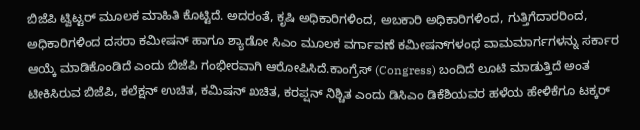ಬಿಜೆಪಿ ಟ್ವಿಟ್ಟರ್ ಮೂಲಕ ಮಾಹಿತಿ ಕೊಟ್ಟಿದೆ. ಅದರಂತೆ, ಕೃಷಿ ಅಧಿಕಾರಿಗಳಿಂದ, ಅಬಕಾರಿ ಅಧಿಕಾರಿಗಳಿಂದ, ಗುತ್ತಿಗೆದಾರರಿಂದ, ಅಧಿಕಾರಿಗಳಿಂದ ದಸರಾ ಕಮೀಷನ್ ಹಾಗೂ ಶ್ಯಾಡೋ ಸಿಎಂ ಮೂಲಕ ವರ್ಗಾವಣೆ ಕಮೀಷನ್‍ಗಳಂಥ ವಾಮಮಾರ್ಗಗಳನ್ನು ಸರ್ಕಾರ ಆಯ್ಕೆ ಮಾಡಿಕೊಂಡಿದೆ ಎಂದು ಬಿಜೆಪಿ ಗಂಭೀರವಾಗಿ ಆರೋಪಿಸಿದೆ.ಕಾಂಗ್ರೆಸ್ (Congress) ಬಂದಿದೆ ಲೂಟಿ ಮಾಡುತ್ತಿದೆ ಅಂತ ಟೀಕಿಸಿರುವ ಬಿಜೆಪಿ, ಕಲೆಕ್ಷನ್ ಉಚಿತ, ಕಮಿಷನ್ ಖಚಿತ, ಕರಪ್ಷನ್ ನಿಶ್ಚಿತ ಎಂದು ಡಿಸಿಎಂ ಡಿಕೆಶಿಯವರ ಹಳೆಯ ಹೇಳಿಕೆಗೂ ಟಕ್ಕರ್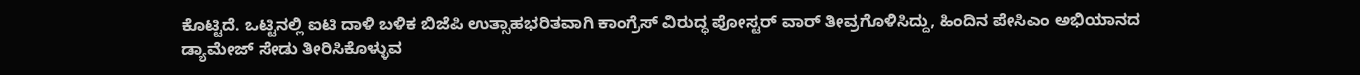ಕೊಟ್ಟಿದೆ. ಒಟ್ಟಿನಲ್ಲಿ ಐಟಿ ದಾಳಿ ಬಳಿಕ ಬಿಜೆಪಿ ಉತ್ಸಾಹಭರಿತವಾಗಿ ಕಾಂಗ್ರೆಸ್ ವಿರುದ್ಧ ಪೋಸ್ಟರ್ ವಾರ್ ತೀವ್ರಗೊಳಿಸಿದ್ದು, ಹಿಂದಿನ ಪೇಸಿಎಂ ಅಭಿಯಾನದ ಡ್ಯಾಮೇಜ್ ಸೇಡು ತೀರಿಸಿಕೊಳ್ಳುವ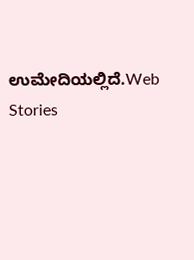ಉಮೇದಿಯಲ್ಲಿದೆ.Web Stories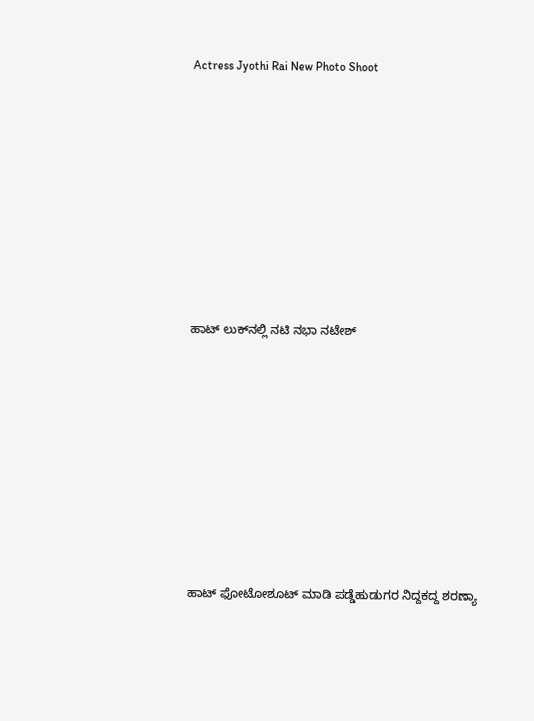Actress Jyothi Rai New Photo Shoot










ಹಾಟ್‌ ಲುಕ್‌ನಲ್ಲಿ ನಟಿ ನಭಾ ನಟೇಶ್










ಹಾಟ್ ಫೋಟೋಶೂಟ್ ಮಾಡಿ ಪಡ್ಡೆಹುಡುಗರ ನಿದ್ದಕದ್ದ ಶರಣ್ಯಾ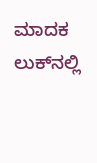ಮಾದಕ ಲುಕ್‌ನಲ್ಲಿ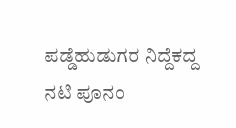ಪಡ್ಡೆಹುಡುಗರ ನಿದ್ದೆಕದ್ದ ನಟಿ ಪೂನಂ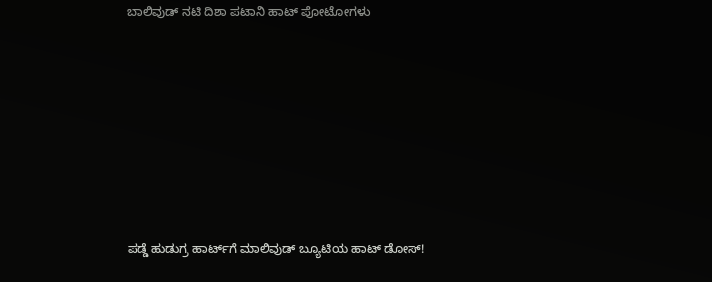ಬಾಲಿವುಡ್‌ ನಟಿ ದಿಶಾ ಪಟಾನಿ ಹಾಟ್‌ ಪೋಟೋಗಳು










ಪಡ್ಡೆ ಹುಡುಗ್ರ ಹಾರ್ಟ್‌ಗೆ ಮಾಲಿವುಡ್ ಬ್ಯೂಟಿಯ ಹಾಟ್ ಡೋಸ್‌!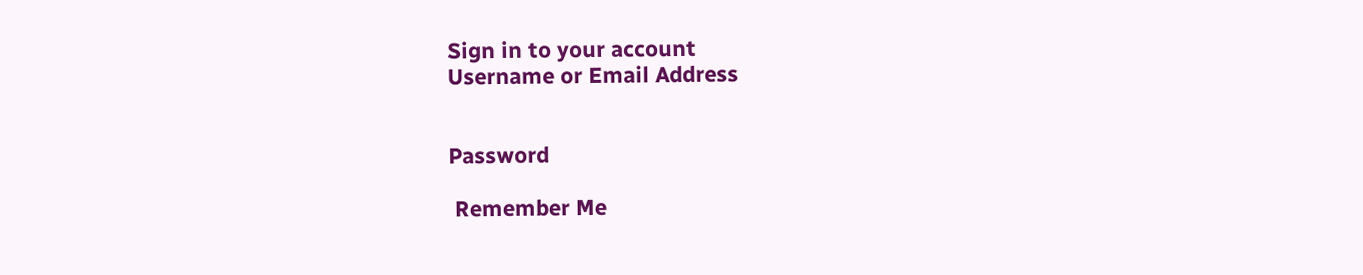Sign in to your account
Username or Email Address


Password

 Remember Me